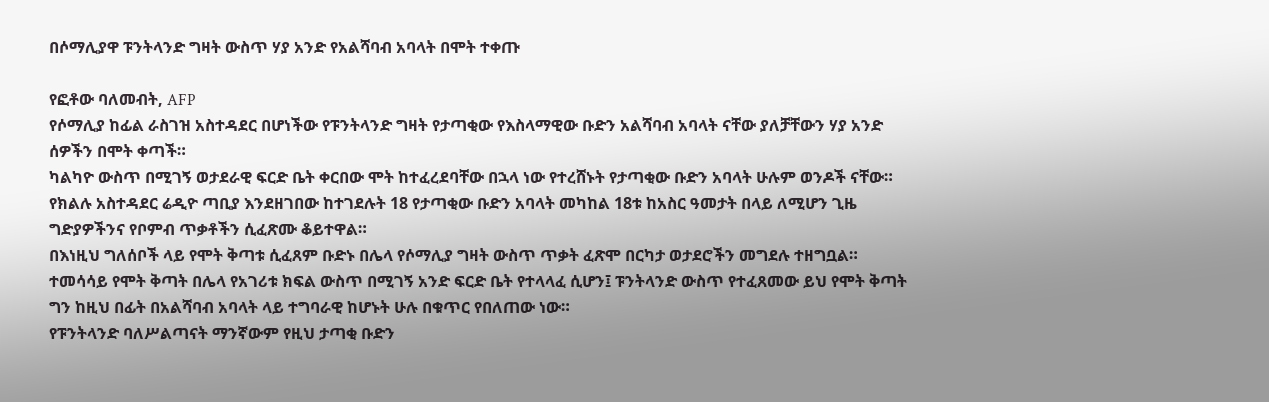በሶማሊያዋ ፑንትላንድ ግዛት ውስጥ ሃያ አንድ የአልሻባብ አባላት በሞት ተቀጡ

የፎቶው ባለመብት, AFP
የሶማሊያ ከፊል ራስገዝ አስተዳደር በሆነችው የፑንትላንድ ግዛት የታጣቂው የእስላማዊው ቡድን አልሻባብ አባላት ናቸው ያለቻቸውን ሃያ አንድ ሰዎችን በሞት ቀጣች።
ካልካዮ ውስጥ በሚገኝ ወታደራዊ ፍርድ ቤት ቀርበው ሞት ከተፈረደባቸው በኋላ ነው የተረሸኑት የታጣቂው ቡድን አባላት ሁሉም ወንዶች ናቸው።
የክልሉ አስተዳደር ሬዲዮ ጣቢያ እንደዘገበው ከተገደሉት 18 የታጣቂው ቡድን አባላት መካከል 18ቱ ከአስር ዓመታት በላይ ለሚሆን ጊዜ ግድያዎችንና የቦምብ ጥቃቶችን ሲፈጽሙ ቆይተዋል።
በእነዚህ ግለሰቦች ላይ የሞት ቅጣቱ ሲፈጸም ቡድኑ በሌላ የሶማሊያ ግዛት ውስጥ ጥቃት ፈጽሞ በርካታ ወታደሮችን መግደሉ ተዘግቧል።
ተመሳሳይ የሞት ቅጣት በሌላ የአገሪቱ ክፍል ውስጥ በሚገኝ አንድ ፍርድ ቤት የተላላፈ ሲሆን፤ ፑንትላንድ ውስጥ የተፈጸመው ይህ የሞት ቅጣት ግን ከዚህ በፊት በአልሻባብ አባላት ላይ ተግባራዊ ከሆኑት ሁሉ በቁጥር የበለጠው ነው።
የፑንትላንድ ባለሥልጣናት ማንኛውም የዚህ ታጣቂ ቡድን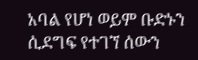አባል የሆነ ወይም ቡድኑን ሲደግፍ የተገኘ ሰውን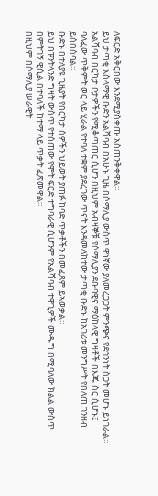ለፍርድ አቅርበው እንደሚያስቀጡ አስጠንቅቀዋል።
ይህ ታጣቂ እስላማዊ ቡድን አልሻባብ በአሁኑ ጊዜ በሶማሊያ ውስጥ ዋነኛው ያለመረጋጋት ምንጭና የደኅንነት ስጋት መሆኑ ይነገራል።
አልሻባብ በርካታ ቦታዎችን የሚቆጣጠር ሲሆን በዚህም አብዛኞቹ የሶማሊያን ደቡባዊና ማዕከላዊ ግዛቶች በእጁ ስር ሲሆኑ፤ ባለፈው ጥቅምት ወር ላይ ሂራል የተባለ ተቋም ያደረገው ጥናት እንዳመለከተው ታጣቂ ቡድኑ ከአገሪቱ መንግሥት የበለጠ ገንዘብ ይሰበስባል።
ቡድኑ በተለያዩ ጊዜያት የበርካታ ሰዎችን ህይወት ያጠፉ ከባድ ጥቃቶችን በመፈጸም ይኣወቃል።
ይህ በፑንትላንድ ግዛት ውስጥ የተሰጠው የሞት ፍርድ ተግባራዊ ሲሆንም የአልሻባብ ተዋጊዎች ሙዱግ በሚባለው ክልል ውስጥ በምትገኝ ዊሲል በተባለች ከተማ ላይ ጥቃት ፈጽመዋል።
በዚህም በሶማሊያ ሠራዊት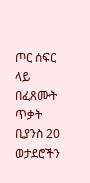ጦር ሰፍር ላይ በፈጸሙት ጥቃት ቢያንስ 20 ወታደሮችን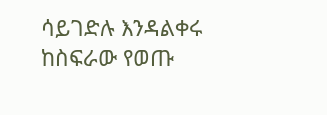ሳይገድሉ እንዳልቀሩ ከስፍራው የወጡ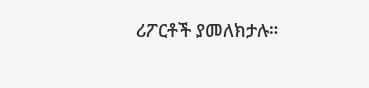ሪፖርቶች ያመለክታሉ።